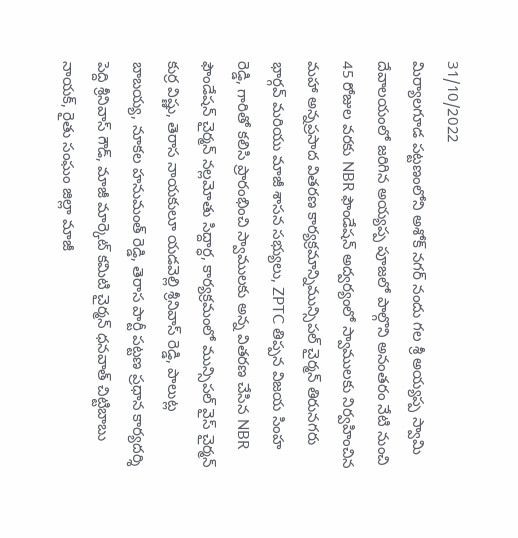31/10/2022
మిర్యాలగూడ పట్టణంలోని అశోక్ నగర్ నందు గల శ్రీ అయ్యప్ప స్వామి దేవాలయంలో జరిగిన అయ్యప్ప పూజలో పాల్గొని అనంతరం నేటి నుంచి 45 రోజుల వరకు NBR ఫౌండేషన్ అద్వర్యంలో స్వాములకు నిర్వహించిన మహా అన్నప్రసాద వితరణ కార్యక్రమాన్నిమున్సిపల్ చైర్మన్ తిరునగరు భార్గవ్ మరియు మాజీ శాసన సభ్యులు, ZPTC తిప్పన విజయ సింహ రెడ్డి, గారితో కలిసి ప్రారంభించి స్వాములకు అన్న వితరణ చేసిన NBR ఫౌండేషన్ చైర్మన్ నల్లమోతు సిద్దార్ధ, కార్యక్రమంలో మున్సిపల్ వైస్ చైర్మన్ కుర్ర విష్ణు, తెరాస నాయకులూ యడవెల్లి శ్రీనివాస్ రెడ్డి, పాలుట్ల బాబయ్య, నూకల హనుమంత్ రెడ్డి, తెరాస పార్టీ పట్టణ ప్రధాన కార్యదర్శి పెద్ది శ్రీనివాస్ గౌడ్, మాజీ మార్కెట్ కమిటి చైర్మన్ ధనవాత్ చిట్టిబాబు నాయక్, రైతు సంఘం జిల్లా మాజీ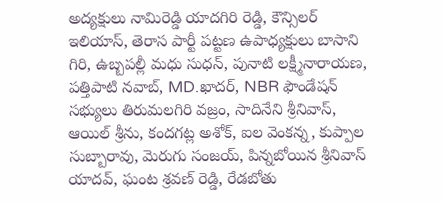అద్యక్షులు నామిరెడ్డి యాదగిరి రెడ్డి, కౌన్సిలర్ ఇలియాస్, తెరాస పార్టీ పట్టణ ఉపాధ్యక్షులు బాసాని గిరి, ఉబ్బపల్లీ మధు సుధన్, పునాటి లక్ష్మీనారాయణ, పత్తిపాటి నవాబ్, MD.ఖాదర్, NBR ఫౌండేషన్ సభ్యులు తిరుమలగిరి వజ్రం, సాదినేని శ్రీనివాస్, ఆయిల్ శ్రీను, కందగట్ల అశోక్, ఐల వెంకన్న, కుప్పాల సుబ్బారావు, మెరుగు సంజయ్, పిన్నబోయిన శ్రీనివాస్ యాదవ్, ఘంట శ్రవణ్ రెడ్డి, రేడబోతు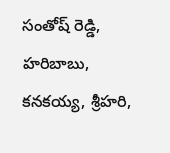సంతోష్ రెడ్డి, హరిబాబు, కనకయ్య, శ్రీహరి,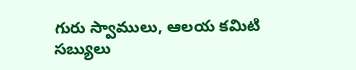గురు స్వాములు, ఆలయ కమిటి సబ్యులు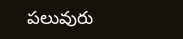పలువురు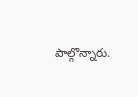పాల్గొన్నారు.